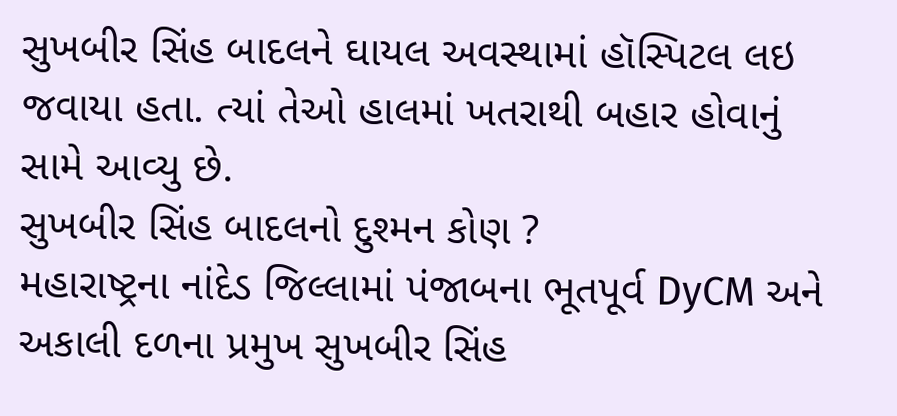સુખબીર સિંહ બાદલને ઘાયલ અવસ્થામાં હૉસ્પિટલ લઇ જવાયા હતા. ત્યાં તેઓ હાલમાં ખતરાથી બહાર હોવાનું સામે આવ્યુ છે.
સુખબીર સિંહ બાદલનો દુશ્મન કોણ ?
મહારાષ્ટ્રના નાંદેડ જિલ્લામાં પંજાબના ભૂતપૂર્વ DyCM અને અકાલી દળના પ્રમુખ સુખબીર સિંહ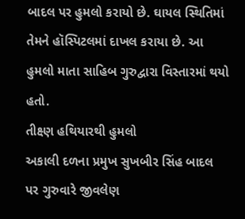બાદલ પર હુમલો કરાયો છે. ઘાયલ સ્થિતિમાં તેમને હૉસ્પિટલમાં દાખલ કરાયા છે. આ હુમલો માતા સાહિબ ગુરુદ્વારા વિસ્તારમાં થયો હતો.
તીક્ષ્ણ હથિયારથી હુમલો
અકાલી દળના પ્રમુખ સુખબીર સિંહ બાદલ પર ગુરુવારે જીવલેણ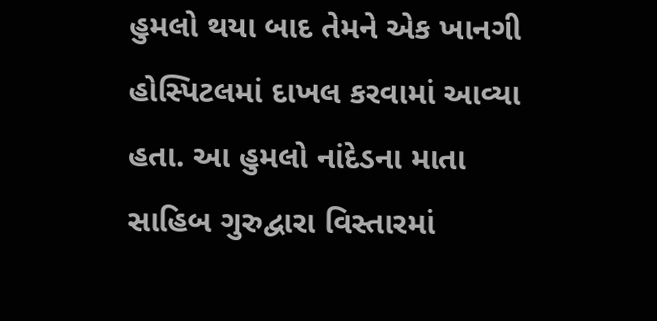હુમલો થયા બાદ તેમને એક ખાનગી હોસ્પિટલમાં દાખલ કરવામાં આવ્યા હતા. આ હુમલો નાંદેડના માતા સાહિબ ગુરુદ્વારા વિસ્તારમાં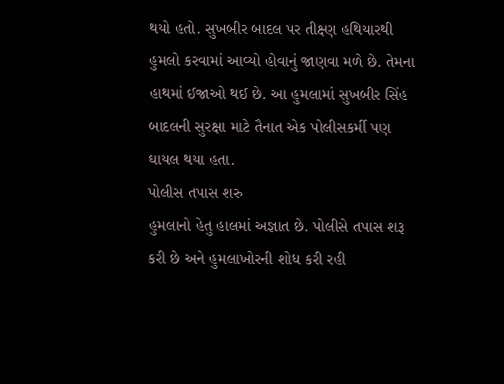થયો હતો. સુખબીર બાદલ પર તીક્ષ્ણ હથિયારથી હુમલો કરવામાં આવ્યો હોવાનું જાણવા મળે છે. તેમના હાથમાં ઈજાઓ થઈ છે. આ હુમલામાં સુખબીર સિંહ બાદલની સુરક્ષા માટે તૈનાત એક પોલીસકર્મી પણ ઘાયલ થયા હતા.
પોલીસ તપાસ શરુ
હુમલાનો હેતુ હાલમાં અજ્ઞાત છે. પોલીસે તપાસ શરૂ કરી છે અને હુમલાખોરની શોધ કરી રહી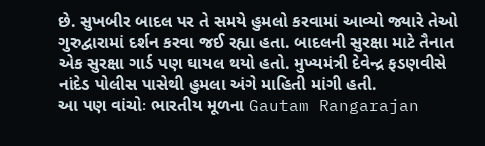છે. સુખબીર બાદલ પર તે સમયે હુમલો કરવામાં આવ્યો જ્યારે તેઓ ગુરુદ્વારામાં દર્શન કરવા જઈ રહ્યા હતા. બાદલની સુરક્ષા માટે તૈનાત એક સુરક્ષા ગાર્ડ પણ ઘાયલ થયો હતો. મુખ્યમંત્રી દેવેન્દ્ર ફડણવીસે નાંદેડ પોલીસ પાસેથી હુમલા અંગે માહિતી માંગી હતી.
આ પણ વાંચોઃ ભારતીય મૂળના Gautam Rangarajan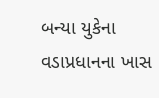બન્યા યુકેના વડાપ્રધાનના ખાસ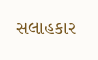સલાહકાર